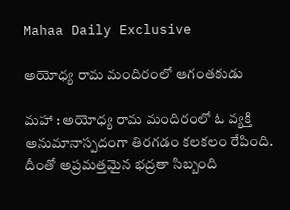Mahaa Daily Exclusive

అయోధ్య రామ మందిరంలో ఆగంతకుడు

మహా : అయోధ్య రామ మందిరంలో ఓ వ్యక్తి అనుమానాస్పదంగా తిరగడం కలకలం రేపింది. దీంతో అప్రమత్తమైన భద్రతా సిబ్బంది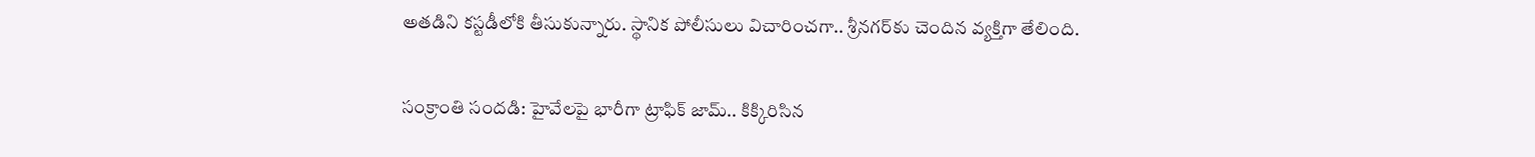అతడిని కస్టడీలోకి తీసుకున్నారు. స్థానిక పోలీసులు విచారించగా.. శ్రీనగర్‌కు చెందిన వ్యక్తిగా తేలింది.

సంక్రాంతి సందడి: హైవేలపై భారీగా ట్రాఫిక్ జామ్.. కిక్కిరిసిన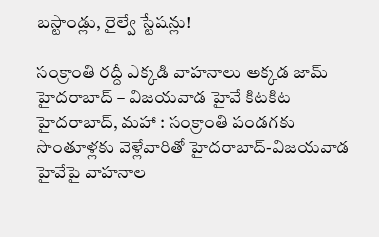బస్టాండ్లు, రైల్వే స్టేషన్లు!

సంక్రాంతి రద్దీ ఎక్కడి వాహనాలు అక్కడ జామ్ హైదరాబాద్ – విజయవాడ హైవే కిటకిట హైదరాబాద్‌, మహా : సంక్రాంతి పండగకు సొంతూళ్లకు వెళ్లేవారితో హైదరాబాద్-విజయవాడ హైవేపై వాహనాల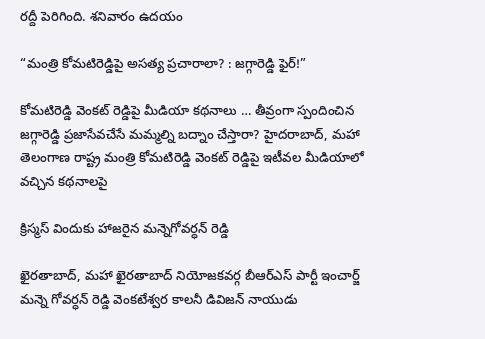రద్దీ పెరిగింది. శనివారం ఉదయం

“మంత్రి కోమటిరెడ్డిపై అసత్య ప్రచారాలా? : జగ్గారెడ్డి ఫైర్!”

కోమటిరెడ్డి వెంకట్ రెడ్డిపై మీడియా కథనాలు … తీవ్రంగా స్పందించిన జగ్గారెడ్డి ప్రజాసేవచేసే మమ్మల్ని బద్నాం చేస్తారా? హైదరాబాద్, మహా తెలంగాణ రాష్ట్ర మంత్రి కోమటిరెడ్డి వెంకట్ రెడ్డిపై ఇటీవల మీడియాలో వచ్చిన కథనాలపై

క్రిస్మస్ విందుకు హాజరైన మన్నెగోవర్ధన్ రెడ్డి

ఖైరతాబాద్, మహా ఖైరతాబాద్ నియోజకవర్గ బీఆర్ఎస్ పార్టీ ఇంచార్జ్ మన్నె గోవర్ధన్ రెడ్డి వెంకటేశ్వర కాలనీ డివిజన్ నాయుడు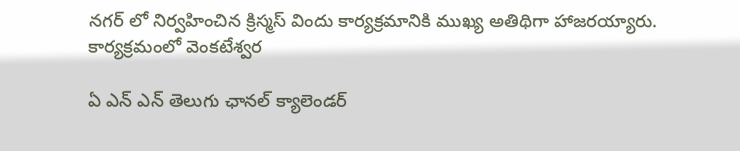నగర్ లో నిర్వహించిన క్రిస్మస్ విందు కార్యక్రమానికి ముఖ్య అతిథిగా హాజరయ్యారు. కార్యక్రమంలో వెంకటేశ్వర

ఏ ఎన్ ఎన్ తెలుగు ఛానల్ క్యాలెండర్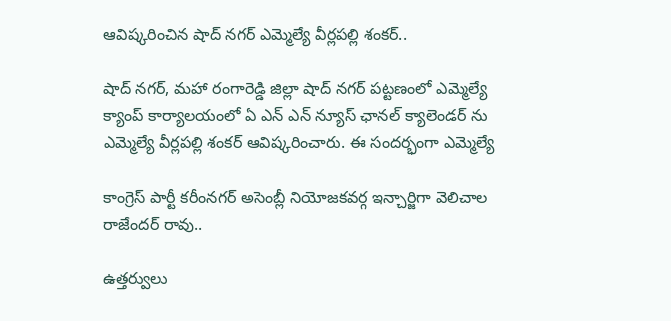ఆవిష్కరించిన షాద్ నగర్ ఎమ్మెల్యే వీర్లపల్లి శంకర్..

షాద్ నగర్, మహా రంగారెడ్డి జిల్లా షాద్ నగర్ పట్టణంలో ఎమ్మెల్యే క్యాంప్ కార్యాలయంలో ఏ ఎన్ ఎన్ న్యూస్ ఛానల్ క్యాలెండర్ ను ఎమ్మెల్యే వీర్లపల్లి శంకర్ ఆవిష్కరించారు. ఈ సందర్భంగా ఎమ్మెల్యే

కాంగ్రెస్ పార్టీ కరీంనగర్ అసెంబ్లీ నియోజకవర్గ ఇన్చార్జిగా వెలిచాల రాజేందర్ రావు..

ఉత్తర్వులు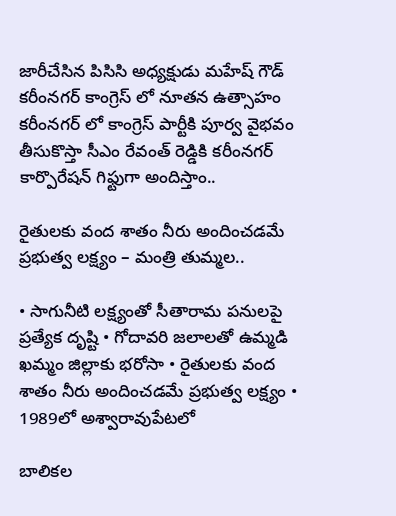జారీచేసిన పిసిసి అధ్యక్షుడు మహేష్ గౌడ్ కరీంనగర్ కాంగ్రెస్ లో నూతన ఉత్సాహం కరీంనగర్ లో కాంగ్రెస్ పార్టీకి పూర్వ వైభవం తీసుకొస్తా సీఎం రేవంత్ రెడ్డికి కరీంనగర్ కార్పొరేషన్ గిఫ్టుగా అందిస్తాం..

రైతులకు వంద శాతం నీరు అందించడమే ప్రభుత్వ లక్ష్యం – మంత్రి తుమ్మల..

• సాగునీటి లక్ష్యంతో సీతారామ పనులపై ప్రత్యేక దృష్టి • గోదావరి జలాలతో ఉమ్మడి ఖమ్మం జిల్లాకు భరోసా • రైతులకు వంద శాతం నీరు అందించడమే ప్రభుత్వ లక్ష్యం • 1989లో అశ్వారావుపేటలో

బాలికల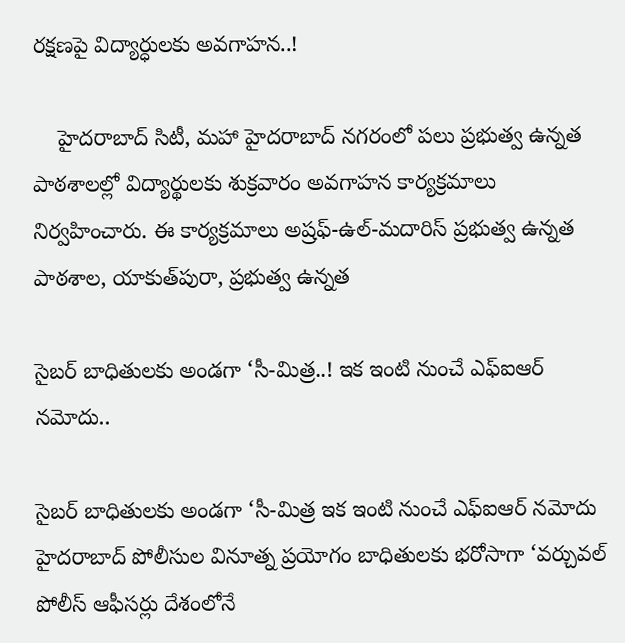రక్షణపై విద్యార్ధులకు అవగాహన..!

    హైదరాబాద్ సిటీ, మహా హైదరాబాద్ నగరంలో పలు ప్రభుత్వ ఉన్నత పాఠశాలల్లో విద్యార్థులకు శుక్రవారం అవగాహన కార్యక్రమాలు నిర్వహించారు. ఈ కార్యక్రమాలు అష్రఫ్-ఉల్-మదారిస్ ప్రభుత్వ ఉన్నత పాఠశాల, యాకుత్‌పురా, ప్రభుత్వ ఉన్నత

సైబర్ బాధితులకు అండగా ‘సీ-మిత్ర..! ఇక ఇంటి నుంచే ఎఫ్ఐఆర్ నమోదు..

సైబర్ బాధితులకు అండగా ‘సీ-మిత్ర ఇక ఇంటి నుంచే ఎఫ్ఐఆర్ నమోదు హైదరాబాద్ పోలీసుల వినూత్న ప్రయోగం బాధితులకు భ‌రోసాగా ‘వర్చువల్ పోలీస్ ఆఫీసర్లు దేశంలోనే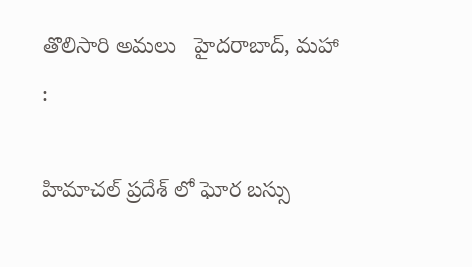తొలిసారి అమలు   హైదరాబాద్, మహా :

హిమాచల్ ప్రదేశ్ లో ఘోర బస్సు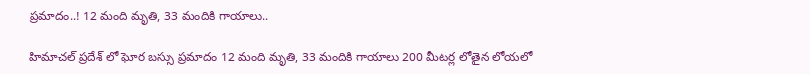ప్రమాదం..! 12 మంది మృతి, 33 మందికి గాయాలు..

హిమాచల్ ప్రదేశ్ లో ఘోర బస్సు ప్రమాదం 12 మంది మృతి, 33 మందికి గాయాలు 200 మీటర్ల లోతైన లోయలో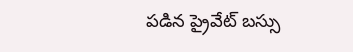పడిన ప్రైవేట్ బస్సు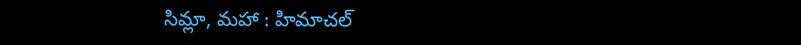సిమ్లా, మహా : హిమాచల్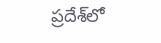ప్రదేశ్‌లో